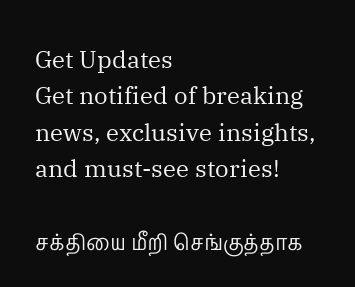Get Updates
Get notified of breaking news, exclusive insights, and must-see stories!

சக்தியை மீறி செங்குத்தாக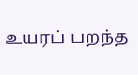உயரப் பறந்த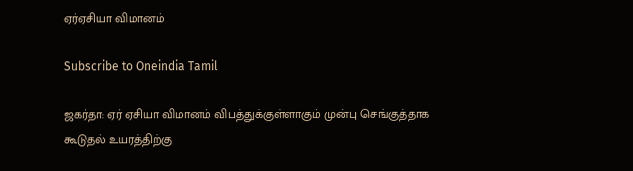ஏர்ஏசியா விமானம்

Subscribe to Oneindia Tamil

ஜகர்தா: ஏர் ஏசியா விமானம் விபத்துக்குள்ளாகும் முன்பு செங்குத்தாக கூடுதல் உயரத்திற்கு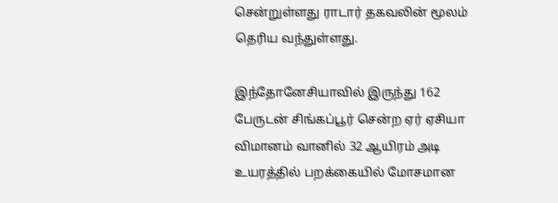சென்றுள்ளது ராடார் தகவலின் மூலம் தெரிய வந்துள்ளது.

இந்தோனேசியாவில் இருந்து 162 பேருடன் சிங்கப்பூர் சென்ற ஏர் ஏசியா விமானம் வானில் 32 ஆயிரம் அடி உயரத்தில் பறக்கையில் மோசமான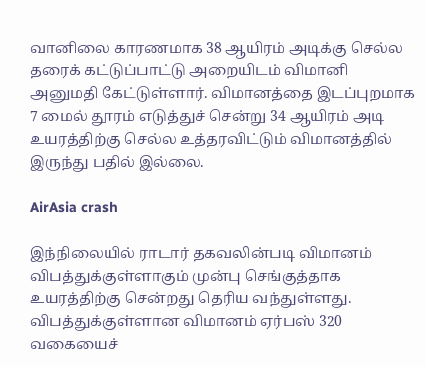வானிலை காரணமாக 38 ஆயிரம் அடிக்கு செல்ல தரைக் கட்டுப்பாட்டு அறையிடம் விமானி அனுமதி கேட்டுள்ளார். விமானத்தை இடப்புறமாக 7 மைல் தூரம் எடுத்துச் சென்று 34 ஆயிரம் அடி உயரத்திற்கு செல்ல உத்தரவிட்டும் விமானத்தில் இருந்து பதில் இல்லை.

AirAsia crash

இந்நிலையில் ராடார் தகவலின்படி விமானம் விபத்துக்குள்ளாகும் முன்பு செங்குத்தாக உயரத்திற்கு சென்றது தெரிய வந்துள்ளது. விபத்துக்குள்ளான விமானம் ஏர்பஸ் 320 வகையைச்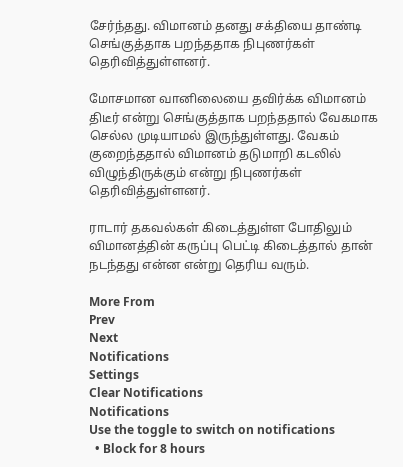சேர்ந்தது. விமானம் தனது சக்தியை தாண்டி செங்குத்தாக பறந்ததாக நிபுணர்கள் தெரிவித்துள்ளனர்.

மோசமான வானிலையை தவிர்க்க விமானம் திடீர் என்று செங்குத்தாக பறந்ததால் வேகமாக செல்ல முடியாமல் இருந்துள்ளது. வேகம் குறைந்ததால் விமானம் தடுமாறி கடலில் விழுந்திருக்கும் என்று நிபுணர்கள் தெரிவித்துள்ளனர்.

ராடார் தகவல்கள் கிடைத்துள்ள போதிலும் விமானத்தின் கருப்பு பெட்டி கிடைத்தால் தான் நடந்தது என்ன என்று தெரிய வரும்.

More From
Prev
Next
Notifications
Settings
Clear Notifications
Notifications
Use the toggle to switch on notifications
  • Block for 8 hours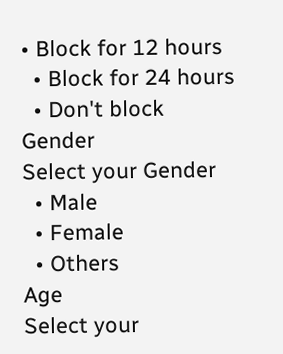• Block for 12 hours
  • Block for 24 hours
  • Don't block
Gender
Select your Gender
  • Male
  • Female
  • Others
Age
Select your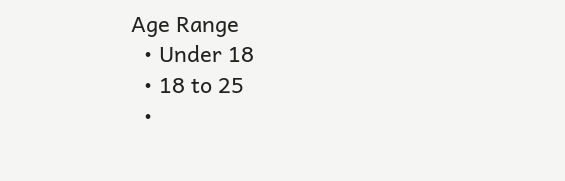Age Range
  • Under 18
  • 18 to 25
  •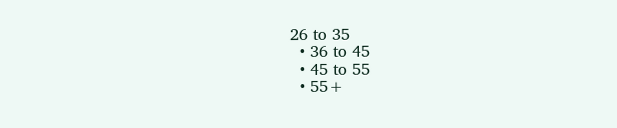26 to 35
  • 36 to 45
  • 45 to 55
  • 55+